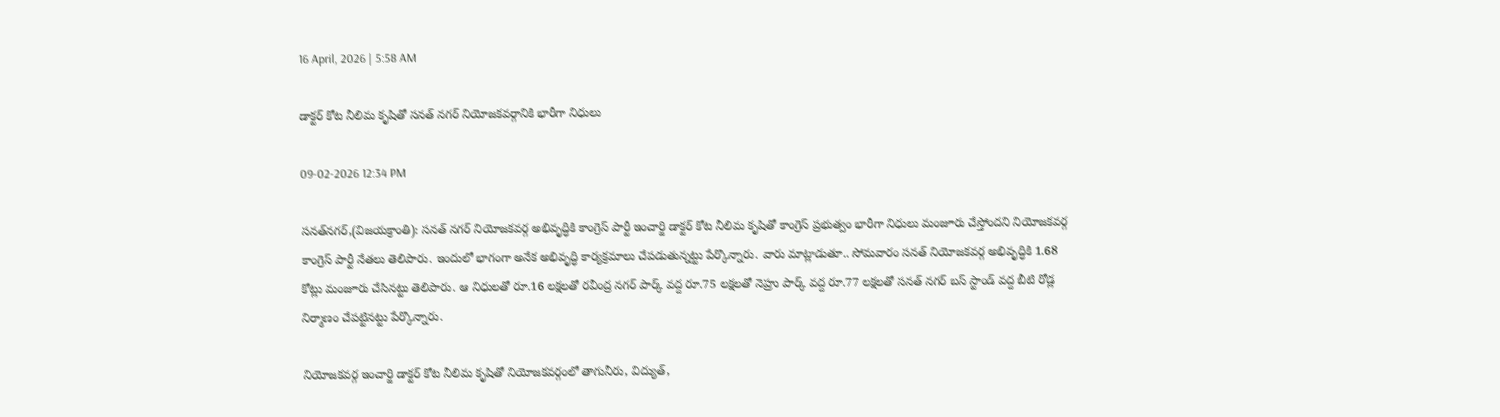16 April, 2026 | 5:58 AM

డాక్టర్ కోట నీలిమ కృషితో సనత్ నగర్ నియోజకవర్గానికి భారీగా నిధులు

09-02-2026 12:34 PM

సనత్‌నగర్,(విజయక్రాంతి): సనత్ నగర్ నియోజకవర్గ అభివృద్ధికి కాంగ్రెస్ పార్టీ ఇంచార్జి డాక్టర్ కోట నీలిమ కృషితో కాంగ్రెస్ ప్రభుత్వం భారీగా నిధులు మంజూరు చేస్తోందని నియోజకవర్గ కాంగ్రెస్ పార్టీ నేతలు తెలిపారు. ఇందులో భాగంగా అనేక అభివృద్ధి కార్యక్రమాలు చేపడుతున్నట్టు పేర్కొన్నారు. వారు మాట్లాడుతూ.. సోమవారం సనత్ నియోజకవర్గ అభివృద్ధికి 1.68 కోట్లు మంజూరు చేసినట్టు తెలిపారు. ఆ నిధులతో రూ.16 లక్షలతో రవీంద్ర నగర్ పార్క్ వద్ద రూ.75 లక్షలతో నెహ్రు పార్క్ వద్ద రూ.77 లక్షలతో సనత్ నగర్ బస్ స్టాండ్ వద్ద బీటి రోడ్ల నిర్మాణం చేపట్టినట్టు పేర్కొన్నారు.

నియోజకవర్గ ఇంచార్జి డాక్టర్ కోట నీలిమ కృషితో నియోజకవర్గంలో తాగునీరు, విద్యుత్,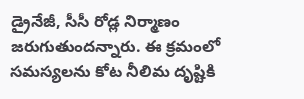డ్రైనేజీ, సీసీ రోడ్ల నిర్మాణం జరుగుతుందన్నారు. ఈ క్రమంలో సమస్యలను కోట నీలిమ దృష్టికి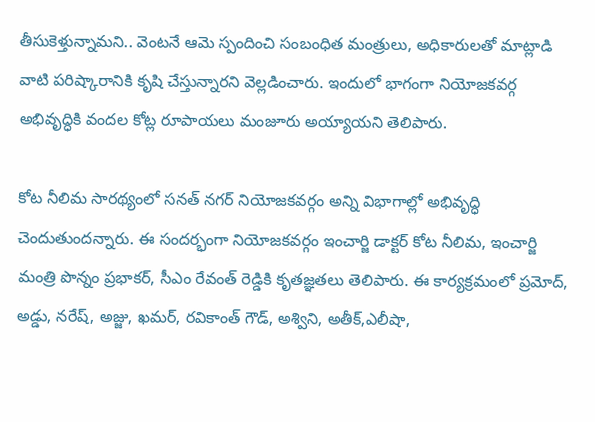తీసుకెళ్తున్నామని.. వెంటనే ఆమె స్పందించి సంబంధిత మంత్రులు, అధికారులతో మాట్లాడి వాటి పరిష్కారానికి కృషి చేస్తున్నారని వెల్లడించారు. ఇందులో భాగంగా నియోజకవర్గ అభివృద్ధికి వందల కోట్ల రూపాయలు మంజూరు అయ్యాయని తెలిపారు.

కోట నీలిమ సారథ్యంలో సనత్ నగర్ నియోజకవర్గం అన్ని విభాగాల్లో అభివృద్ధి చెందుతుందన్నారు. ఈ సందర్భంగా నియోజకవర్గం ఇంచార్జి డాక్టర్ కోట నీలిమ, ఇంచార్జి మంత్రి పొన్నం ప్రభాకర్, సీఎం రేవంత్ రెడ్డికి కృతజ్ఞతలు తెలిపారు. ఈ కార్యక్రమంలో ప్రమోద్, అడ్డు, నరేష్, అజ్జు, ఖమర్, రవికాంత్ గౌడ్, అశ్విని, అతీక్,ఎలీషా,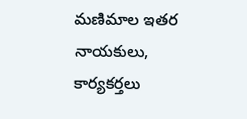మణిమాల ఇతర నాయకులు, కార్యకర్తలు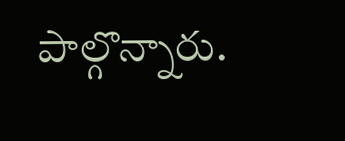పాల్గొన్నారు.